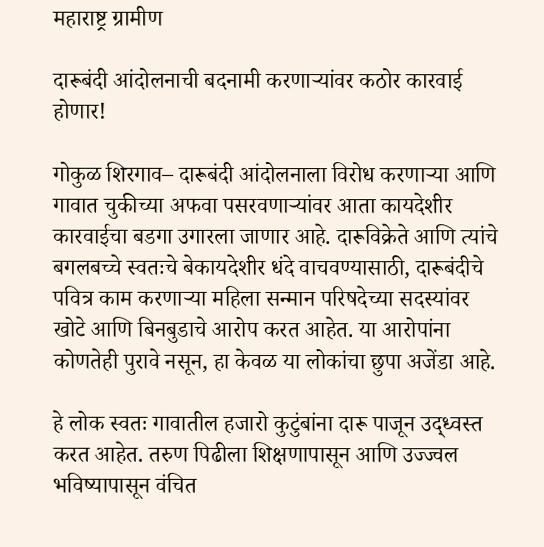महाराष्ट्र ग्रामीण

दारूबंदी आंदोलनाची बदनामी करणाऱ्यांवर कठोर कारवाई होणार!

गोकुळ शिरगाव– दारूबंदी आंदोलनाला विरोध करणाऱ्या आणि गावात चुकीच्या अफवा पसरवणाऱ्यांवर आता कायदेशीर कारवाईचा बडगा उगारला जाणार आहे. दारूविक्रेते आणि त्यांचे बगलबच्चे स्वतःचे बेकायदेशीर धंदे वाचवण्यासाठी, दारूबंदीचे पवित्र काम करणाऱ्या महिला सन्मान परिषदेच्या सदस्यांवर खोटे आणि बिनबुडाचे आरोप करत आहेत. या आरोपांना कोणतेही पुरावे नसून, हा केवळ या लोकांचा छुपा अजेंडा आहे.

हे लोक स्वतः गावातील हजारो कुटुंबांना दारू पाजून उद्ध्वस्त करत आहेत. तरुण पिढीला शिक्षणापासून आणि उज्ज्वल भविष्यापासून वंचित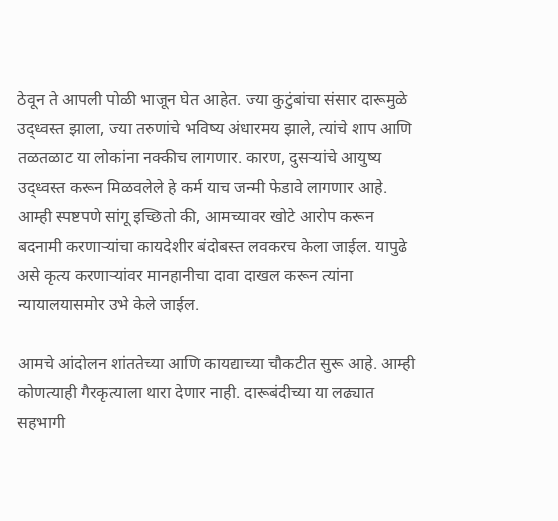ठेवून ते आपली पोळी भाजून घेत आहेत. ज्या कुटुंबांचा संसार दारूमुळे उद्ध्वस्त झाला, ज्या तरुणांचे भविष्य अंधारमय झाले, त्यांचे शाप आणि तळतळाट या लोकांना नक्कीच लागणार. कारण, दुसऱ्यांचे आयुष्य उद्ध्वस्त करून मिळवलेले हे कर्म याच जन्मी फेडावे लागणार आहे. आम्ही स्पष्टपणे सांगू इच्छितो की, आमच्यावर खोटे आरोप करून बदनामी करणाऱ्यांचा कायदेशीर बंदोबस्त लवकरच केला जाईल. यापुढे असे कृत्य करणाऱ्यांवर मानहानीचा दावा दाखल करून त्यांना न्यायालयासमोर उभे केले जाईल.

आमचे आंदोलन शांततेच्या आणि कायद्याच्या चौकटीत सुरू आहे. आम्ही कोणत्याही गैरकृत्याला थारा देणार नाही. दारूबंदीच्या या लढ्यात सहभागी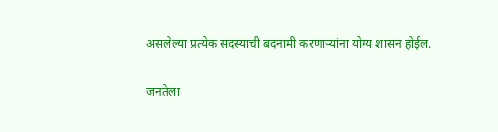असलेल्या प्रत्येक सदस्याची बदनामी करणाऱ्यांना योग्य शासन होईल.

जनतेला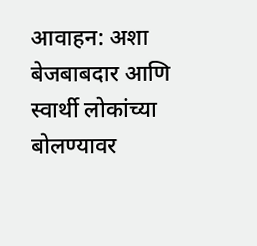आवाहन: अशा बेजबाबदार आणि स्वार्थी लोकांच्या बोलण्यावर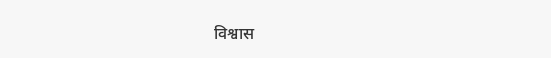विश्वास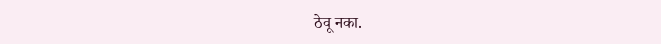ठेवू नका.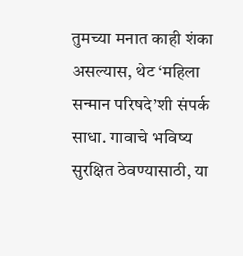तुमच्या मनात काही शंका असल्यास, थेट ‘महिला सन्मान परिषदे’शी संपर्क साधा. गावाचे भविष्य सुरक्षित ठेवण्यासाठी, या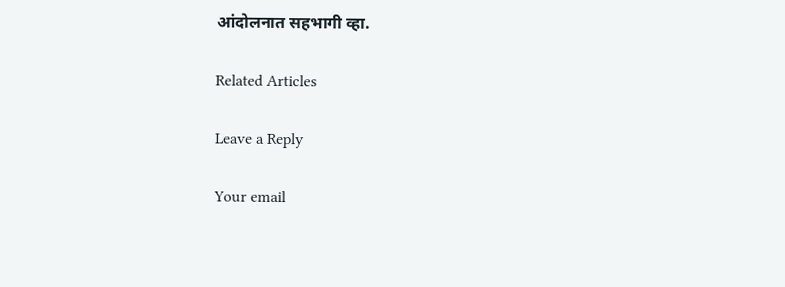आंदोलनात सहभागी व्हा.

Related Articles

Leave a Reply

Your email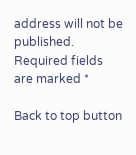address will not be published. Required fields are marked *

Back to top button